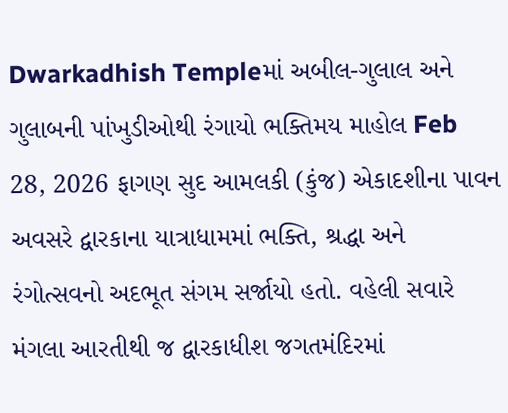Dwarkadhish Templeમાં અબીલ-ગુલાલ અને ગુલાબની પાંખુડીઓથી રંગાયો ભક્તિમય માહોલ Feb 28, 2026 ફાગણ સુદ આમલકી (કુંજ) એકાદશીના પાવન અવસરે દ્વારકાના યાત્રાધામમાં ભક્તિ, શ્રદ્ધા અને રંગોત્સવનો અદભૂત સંગમ સર્જાયો હતો. વહેલી સવારે મંગલા આરતીથી જ દ્વારકાધીશ જગતમંદિરમાં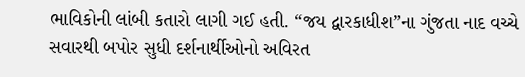ભાવિકોની લાંબી કતારો લાગી ગઈ હતી. “જય દ્વારકાધીશ”ના ગુંજતા નાદ વચ્ચે સવારથી બપોર સુધી દર્શનાર્થીઓનો અવિરત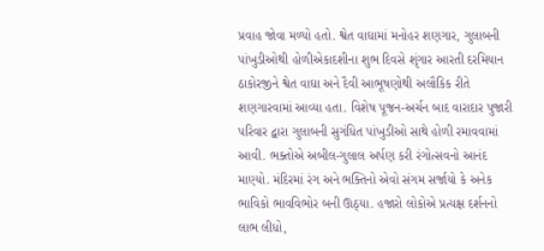પ્રવાહ જોવા મળ્યો હતો. શ્વેત વાઘામાં મનોહર શણગાર, ગુલાબની પાંખુડીઓથી હોળીએકાદશીના શુભ દિવસે શૃંગાર આરતી દરમિયાન ઠાકોરજીને શ્વેત વાઘા અને દૈવી આભૂષણોથી અલૌકિક રીતે શણગારવામાં આવ્યા હતા. વિશેષ પૂજન-અર્ચન બાદ વારાદાર પુજારી પરિવાર દ્વારા ગુલાબની સુગંધિત પાંખુડીઓ સાથે હોળી રમાવવામાં આવી. ભક્તોએ અબીલ-ગુલાલ અર્પણ કરી રંગોત્સવનો આનંદ માણ્યો. મંદિરમાં રંગ અને ભક્તિનો એવો સંગમ સર્જાયો કે અનેક ભાવિકો ભાવવિભોર બની ઊઠ્યા. હજારો લોકોએ પ્રત્યક્ષ દર્શનનો લાભ લીધો,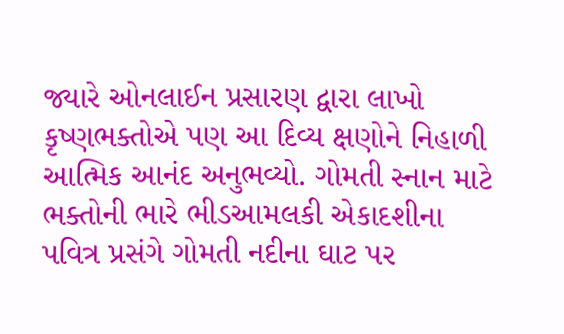જ્યારે ઓનલાઈન પ્રસારણ દ્વારા લાખો કૃષ્ણભક્તોએ પણ આ દિવ્ય ક્ષણોને નિહાળી આત્મિક આનંદ અનુભવ્યો. ગોમતી સ્નાન માટે ભક્તોની ભારે ભીડઆમલકી એકાદશીના પવિત્ર પ્રસંગે ગોમતી નદીના ઘાટ પર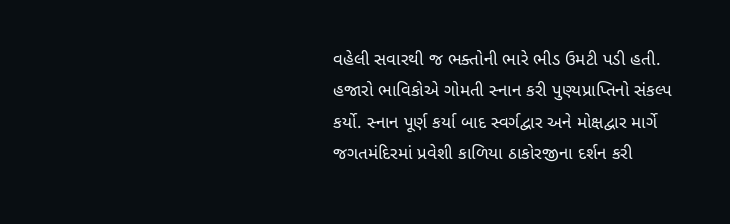વહેલી સવારથી જ ભક્તોની ભારે ભીડ ઉમટી પડી હતી. હજારો ભાવિકોએ ગોમતી સ્નાન કરી પુણ્યપ્રાપ્તિનો સંકલ્પ કર્યો. સ્નાન પૂર્ણ કર્યા બાદ સ્વર્ગદ્વાર અને મોક્ષદ્વાર માર્ગે જગતમંદિરમાં પ્રવેશી કાળિયા ઠાકોરજીના દર્શન કરી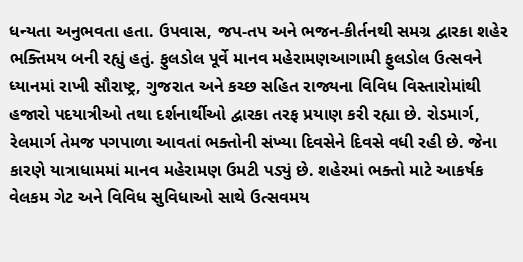ધન્યતા અનુભવતા હતા. ઉપવાસ, જપ-તપ અને ભજન-કીર્તનથી સમગ્ર દ્વારકા શહેર ભક્તિમય બની રહ્યું હતું. ફુલડોલ પૂર્વે માનવ મહેરામણઆગામી ફુલડોલ ઉત્સવને ધ્યાનમાં રાખી સૌરાષ્ટ્ર, ગુજરાત અને કચ્છ સહિત રાજ્યના વિવિધ વિસ્તારોમાંથી હજારો પદયાત્રીઓ તથા દર્શનાર્થીઓ દ્વારકા તરફ પ્રયાણ કરી રહ્યા છે. રોડમાર્ગ, રેલમાર્ગ તેમજ પગપાળા આવતાં ભક્તોની સંખ્યા દિવસેને દિવસે વધી રહી છે. જેના કારણે યાત્રાધામમાં માનવ મહેરામણ ઉમટી પડ્યું છે. શહેરમાં ભક્તો માટે આકર્ષક વેલકમ ગેટ અને વિવિધ સુવિધાઓ સાથે ઉત્સવમય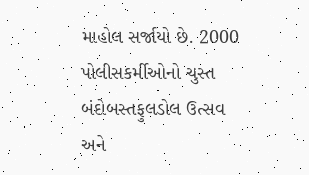માહોલ સર્જાયો છે. 2000 પોલીસકર્મીઓનો ચુસ્ત બંદોબસ્તફુલડોલ ઉત્સવ અને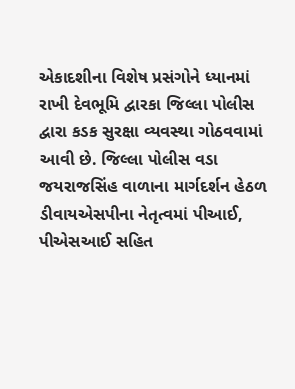એકાદશીના વિશેષ પ્રસંગોને ધ્યાનમાં રાખી દેવભૂમિ દ્વારકા જિલ્લા પોલીસ દ્વારા કડક સુરક્ષા વ્યવસ્થા ગોઠવવામાં આવી છે. જિલ્લા પોલીસ વડા જયરાજસિંહ વાળાના માર્ગદર્શન હેઠળ ડીવાયએસપીના નેતૃત્વમાં પીઆઈ, પીએસઆઈ સહિત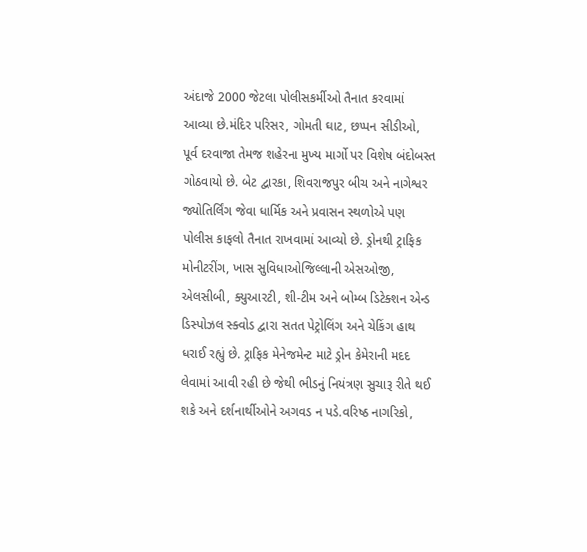અંદાજે 2000 જેટલા પોલીસકર્મીઓ તૈનાત કરવામાં આવ્યા છે.મંદિર પરિસર, ગોમતી ઘાટ, છપ્પન સીડીઓ, પૂર્વ દરવાજા તેમજ શહેરના મુખ્ય માર્ગો પર વિશેષ બંદોબસ્ત ગોઠવાયો છે. બેટ દ્વારકા, શિવરાજપુર બીચ અને નાગેશ્વર જ્યોતિર્લિંગ જેવા ધાર્મિક અને પ્રવાસન સ્થળોએ પણ પોલીસ કાફલો તૈનાત રાખવામાં આવ્યો છે. ડ્રોનથી ટ્રાફિક મોનીટરીંગ, ખાસ સુવિધાઓજિલ્લાની એસઓજી, એલસીબી, ક્યુઆરટી, શી-ટીમ અને બોમ્બ ડિટેક્શન એન્ડ ડિસ્પોઝલ સ્ક્વોડ દ્વારા સતત પેટ્રોલિંગ અને ચેકિંગ હાથ ધરાઈ રહ્યું છે. ટ્રાફિક મેનેજમેન્ટ માટે ડ્રોન કેમેરાની મદદ લેવામાં આવી રહી છે જેથી ભીડનું નિયંત્રણ સુચારૂ રીતે થઈ શકે અને દર્શનાર્થીઓને અગવડ ન પડે.વરિષ્ઠ નાગરિકો,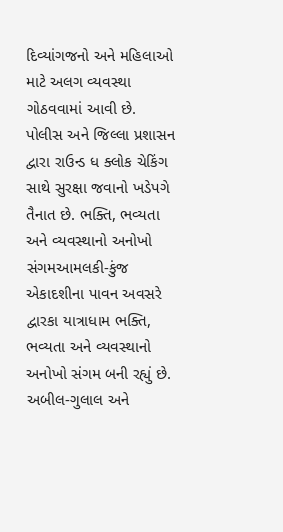દિવ્યાંગજનો અને મહિલાઓ માટે અલગ વ્યવસ્થા ગોઠવવામાં આવી છે. પોલીસ અને જિલ્લા પ્રશાસન દ્વારા રાઉન્ડ ધ ક્લોક ચેકિંગ સાથે સુરક્ષા જવાનો ખડેપગે તૈનાત છે. ભક્તિ, ભવ્યતા અને વ્યવસ્થાનો અનોખો સંગમઆમલકી-કુંજ એકાદશીના પાવન અવસરે દ્વારકા યાત્રાધામ ભક્તિ, ભવ્યતા અને વ્યવસ્થાનો અનોખો સંગમ બની રહ્યું છે. અબીલ-ગુલાલ અને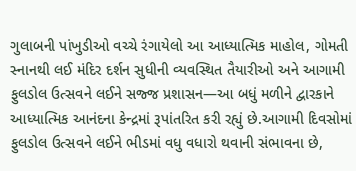ગુલાબની પાંખુડીઓ વચ્ચે રંગાયેલો આ આધ્યાત્મિક માહોલ, ગોમતી સ્નાનથી લઈ મંદિર દર્શન સુધીની વ્યવસ્થિત તૈયારીઓ અને આગામી ફુલડોલ ઉત્સવને લઈને સજ્જ પ્રશાસન—આ બધું મળીને દ્વારકાને આધ્યાત્મિક આનંદના કેન્દ્રમાં રૂપાંતરિત કરી રહ્યું છે.આગામી દિવસોમાં ફુલડોલ ઉત્સવને લઈને ભીડમાં વધુ વધારો થવાની સંભાવના છે,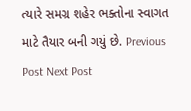ત્યારે સમગ્ર શહેર ભક્તોના સ્વાગત માટે તૈયાર બની ગયું છે. Previous Post Next Post